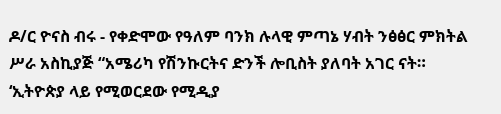ዶ/ር ዮናስ ብሩ - የቀድሞው የዓለም ባንክ ሉላዊ ምጣኔ ሃብት ንፅፅር ምክትል ሥራ አስኪያጅ “አሜሪካ የሽንኩርትና ድንች ሎቢስት ያለባት አገር ናት። ‘ኢትዮጵያ ላይ የሚወርደው የሚዲያ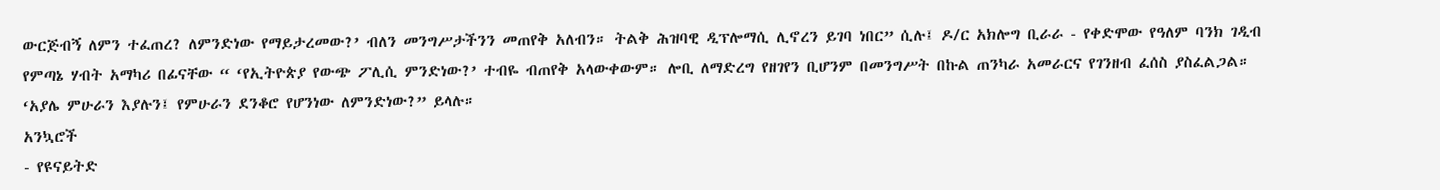ውርጅብኝ ለምን ተፈጠረ? ለምንድነው የማይታረመው?’ ብለን መንግሥታችንን መጠየቅ አለብን። ትልቅ ሕዝባዊ ዲፕሎማሲ ሊኖረን ይገባ ነበር” ሲሉ፤ ዶ/ር አክሎግ ቢራራ - የቀድሞው የዓለም ባንክ ገዲብ የምጣኔ ሃብት አማካሪ በፊናቸው “ ‘የኢትዮጵያ የውጭ ፖሊሲ ምንድነው?’ ተብዬ ብጠየቅ አላውቀውም። ሎቢ ለማድረግ የዘገየን ቢሆንም በመንግሥት በኩል ጠንካራ አመራርና የገንዘብ ፈሰስ ያስፈልጋል። ‘አያሌ ምሁራን እያሉን፤ የምሁራን ደንቆሮ የሆንነው ለምንድነው?” ይላሉ።
አንኳሮች
- የዩናይትድ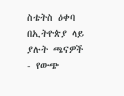ስቴትስ ዕቀባ በኢትዮጵያ ላይ ያሉት ጫናዎች
- የውጭ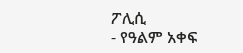ፖሊሲ
- የዓልም አቀፍ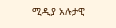ሚዲያ አሉታዊ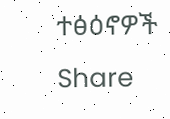ተፅዕኖዎች
Share